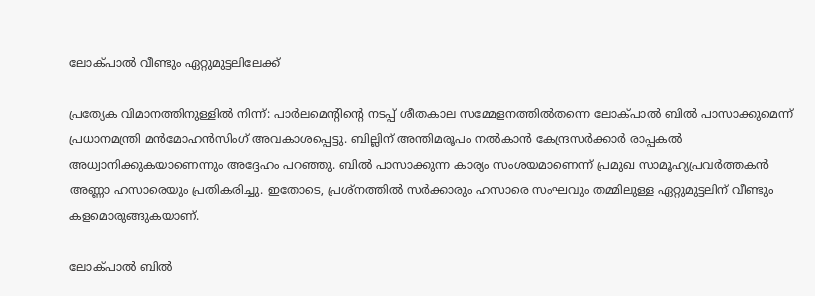ലോക്പാല്‍ വീണ്ടും ഏറ്റുമുട്ടലിലേക്ക്‌

പ്രത്യേക വിമാനത്തിനുള്ളില്‍ നിന്ന്‌: പാര്‍ലമെന്റിന്റെ നടപ്പ്‌ ശീതകാല സമ്മേളനത്തില്‍തന്നെ ലോക്പാല്‍ ബില്‍ പാസാക്കുമെന്ന്‌ പ്രധാനമന്ത്രി മന്‍മോഹന്‍സിംഗ്‌ അവകാശപ്പെട്ടു. ബില്ലിന്‌ അന്തിമരൂപം നല്‍കാന്‍ കേന്ദ്രസര്‍ക്കാര്‍ രാപ്പകല്‍ അധ്വാനിക്കുകയാണെന്നും അദ്ദേഹം പറഞ്ഞു. ബില്‍ പാസാക്കുന്ന കാര്യം സംശയമാണെന്ന്‌ പ്രമുഖ സാമൂഹ്യപ്രവര്‍ത്തകന്‍ അണ്ണാ ഹസാരെയും പ്രതികരിച്ചു. ഇതോടെ, പ്രശ്നത്തില്‍ സര്‍ക്കാരും ഹസാരെ സംഘവും തമ്മിലുള്ള ഏറ്റുമുട്ടലിന്‌ വീണ്ടും കളമൊരുങ്ങുകയാണ്‌.

ലോക്പാല്‍ ബില്‍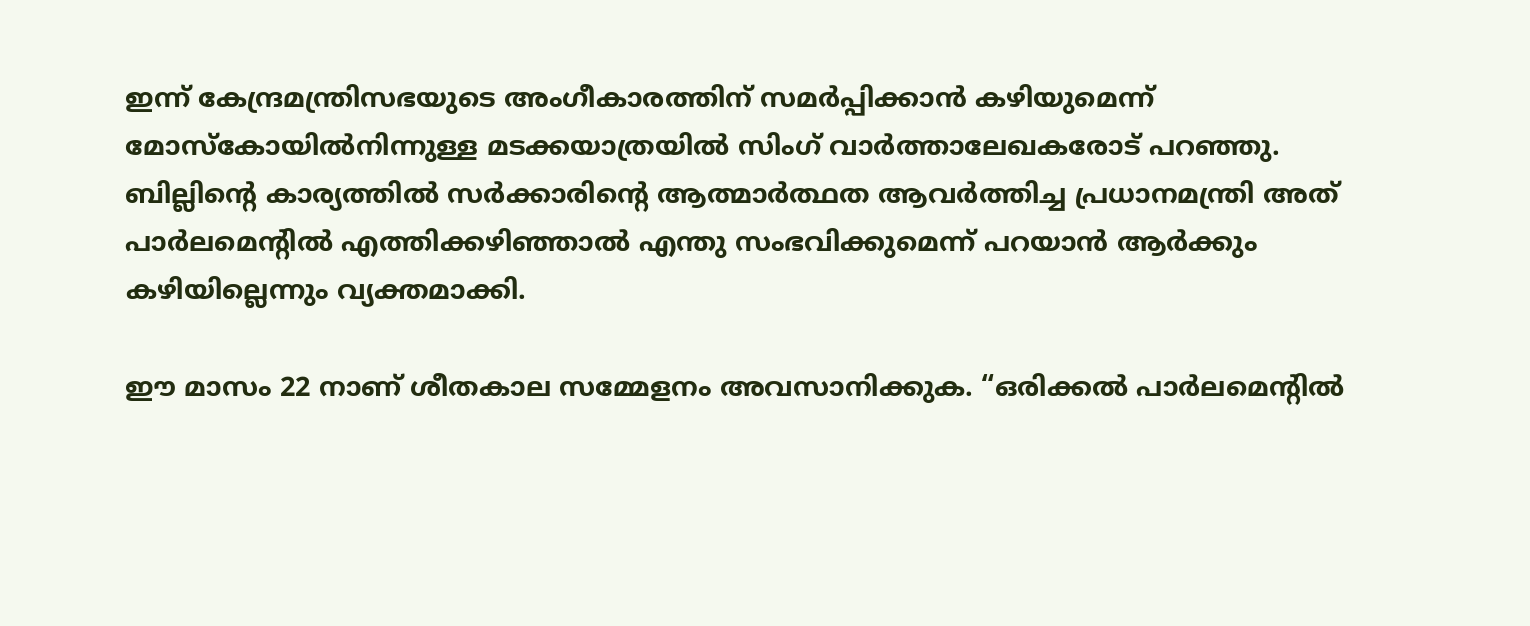ഇന്ന്‌ കേന്ദ്രമന്ത്രിസഭയുടെ അംഗീകാരത്തിന്‌ സമര്‍പ്പിക്കാന്‍ കഴിയുമെന്ന്‌ മോസ്കോയില്‍നിന്നുള്ള മടക്കയാത്രയില്‍ സിംഗ്‌ വാര്‍ത്താലേഖകരോട്‌ പറഞ്ഞു. ബില്ലിന്റെ കാര്യത്തില്‍ സര്‍ക്കാരിന്റെ ആത്മാര്‍ത്ഥത ആവര്‍ത്തിച്ച പ്രധാനമന്ത്രി അത്‌ പാര്‍ലമെന്റില്‍ എത്തിക്കഴിഞ്ഞാല്‍ എന്തു സംഭവിക്കുമെന്ന്‌ പറയാന്‍ ആര്‍ക്കും കഴിയില്ലെന്നും വ്യക്തമാക്കി.

ഈ മാസം 22 നാണ്‌ ശീതകാല സമ്മേളനം അവസാനിക്കുക. “ഒരിക്കല്‍ പാര്‍ലമെന്റില്‍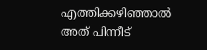എത്തിക്കഴിഞ്ഞാല്‍ അത്‌ പിന്നീട്‌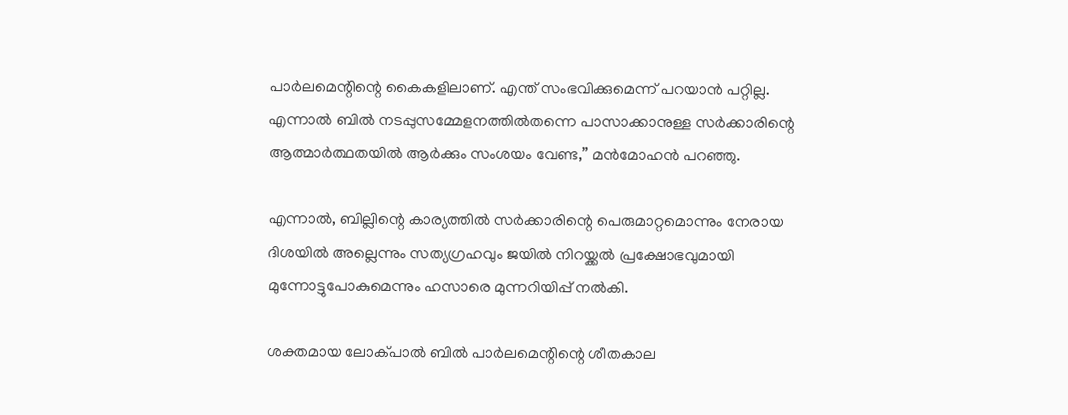പാര്‍ലമെന്റിന്റെ കൈകളിലാണ്‌. എന്ത്‌ സംഭവിക്കുമെന്ന്‌ പറയാന്‍ പറ്റില്ല. എന്നാല്‍ ബില്‍ നടപ്പുസമ്മേളനത്തില്‍തന്നെ പാസാക്കാനുള്ള സര്‍ക്കാരിന്റെ ആത്മാര്‍ത്ഥതയില്‍ ആര്‍ക്കും സംശയം വേണ്ട,” മന്‍മോഹന്‍ പറഞ്ഞു.

എന്നാല്‍, ബില്ലിന്റെ കാര്യത്തില്‍ സര്‍ക്കാരിന്റെ പെരുമാറ്റമൊന്നും നേരായ ദിശയില്‍ അല്ലെന്നും സത്യഗ്രഹവും ജയില്‍ നിറയ്ക്കല്‍ പ്രക്ഷോഭവുമായി മുന്നോട്ടുപോകുമെന്നും ഹസാരെ മുന്നറിയിപ്പ്‌ നല്‍കി.

ശക്തമായ ലോക്പാല്‍ ബില്‍ പാര്‍ലമെന്റിന്റെ ശീതകാല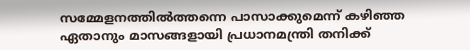സമ്മേളനത്തില്‍ത്തന്നെ പാസാക്കുമെന്ന്‌ കഴിഞ്ഞ ഏതാനും മാസങ്ങളായി പ്രധാനമന്ത്രി തനിക്ക്‌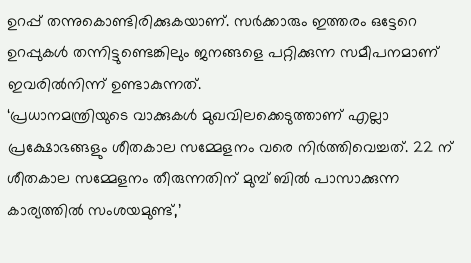ഉറപ്പ്‌ തന്നുകൊണ്ടിരിക്കുകയാണ്‌. സര്‍ക്കാരും ഇത്തരം ഒട്ടേറെ ഉറപ്പുകള്‍ തന്നിട്ടുണ്ടെങ്കിലും ജനങ്ങളെ പറ്റിക്കുന്ന സമീപനമാണ്‌ ഇവരില്‍നിന്ന്‌ ഉണ്ടാകുന്നത്‌.
‘പ്രധാനമന്ത്രിയുടെ വാക്കുകള്‍ മുഖവിലക്കെടുത്താണ്‌ എല്ലാ പ്രക്ഷോഭങ്ങളും ശീതകാല സമ്മേളനം വരെ നിര്‍ത്തിവെച്ചത്‌. 22 ന്‌ ശീതകാല സമ്മേളനം തീരുന്നതിന്‌ മുമ്പ്‌ ബില്‍ പാസാക്കുന്ന കാര്യത്തില്‍ സംശയമുണ്ട്‌,’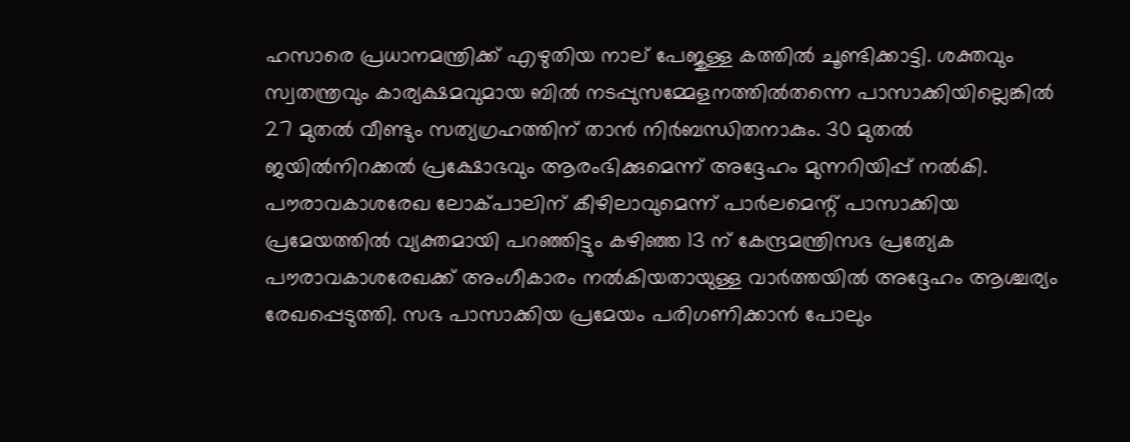ഹസാരെ പ്രധാനമന്ത്രിക്ക്‌ എഴുതിയ നാല്‌ പേജുള്ള കത്തില്‍ ചൂണ്ടിക്കാട്ടി. ശക്തവും സ്വതന്ത്രവും കാര്യക്ഷമവുമായ ബില്‍ നടപ്പുസമ്മേളനത്തില്‍തന്നെ പാസാക്കിയില്ലെങ്കില്‍ 27 മുതല്‍ വീണ്ടും സത്യഗ്രഹത്തിന്‌ താന്‍ നിര്‍ബന്ധിതനാകും. 30 മുതല്‍ ജയില്‍നിറക്കല്‍ പ്രക്ഷോഭവും ആരംഭിക്കുമെന്ന്‌ അദ്ദേഹം മുന്നറിയിപ്പ്‌ നല്‍കി. പൗരാവകാശരേഖ ലോക്പാലിന്‌ കീഴിലാവുമെന്ന്‌ പാര്‍ലമെന്റ്‌ പാസാക്കിയ പ്രമേയത്തില്‍ വ്യക്തമായി പറഞ്ഞിട്ടും കഴിഞ്ഞ 13 ന്‌ കേന്ദ്രമന്ത്രിസഭ പ്രത്യേക പൗരാവകാശരേഖക്ക്‌ അംഗീകാരം നല്‍കിയതായുള്ള വാര്‍ത്തയില്‍ അദ്ദേഹം ആശ്ചര്യം രേഖപ്പെടുത്തി. സഭ പാസാക്കിയ പ്രമേയം പരിഗണിക്കാന്‍ പോലും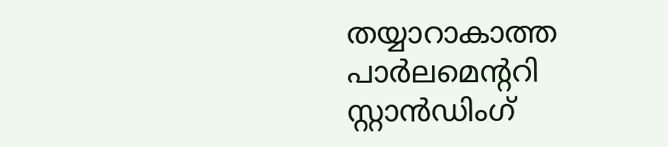തയ്യാറാകാത്ത പാര്‍ലമെന്ററി സ്റ്റാന്‍ഡിംഗ്‌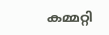കമ്മറ്റി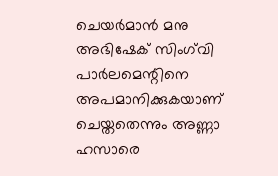ചെയര്‍മാന്‍ മനു അഭിഷേക്‌ സിംഗ്‌വി പാര്‍ലമെന്റിനെ അപമാനിക്കുകയാണ്‌ ചെയ്തതെന്നും അണ്ണാ ഹസാരെ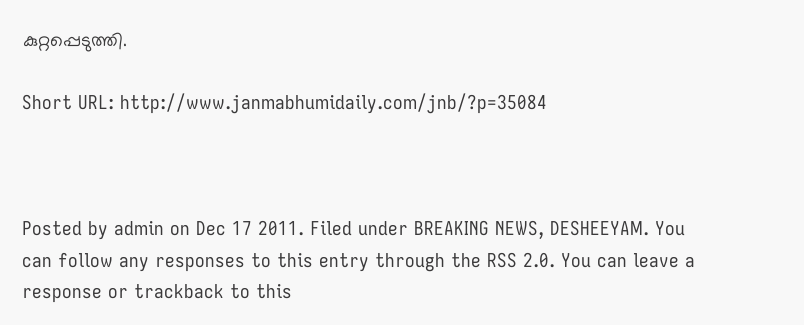കുറ്റപ്പെടുത്തി.

Short URL: http://www.janmabhumidaily.com/jnb/?p=35084



Posted by admin on Dec 17 2011. Filed under BREAKING NEWS, DESHEEYAM. You can follow any responses to this entry through the RSS 2.0. You can leave a response or trackback to this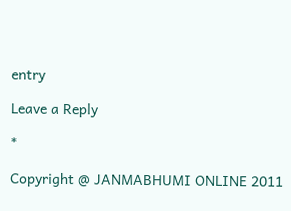entry

Leave a Reply

*

Copyright @ JANMABHUMI ONLINE 2011